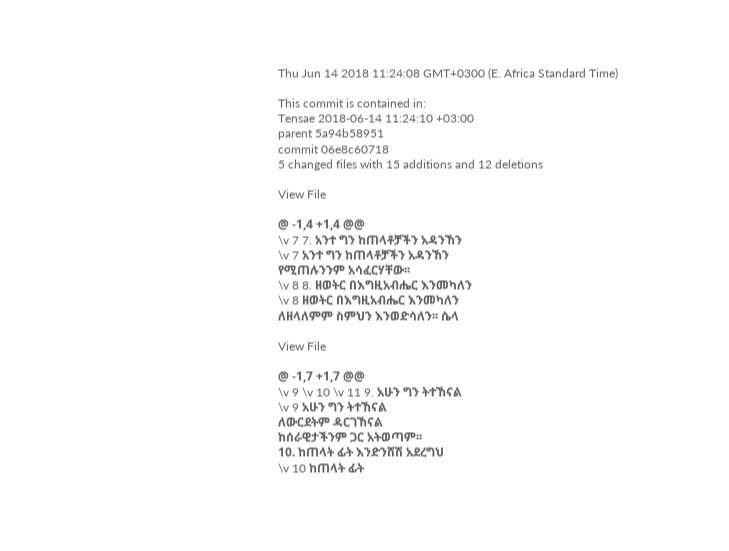Thu Jun 14 2018 11:24:08 GMT+0300 (E. Africa Standard Time)

This commit is contained in:
Tensae 2018-06-14 11:24:10 +03:00
parent 5a94b58951
commit 06e8c60718
5 changed files with 15 additions and 12 deletions

View File

@ -1,4 +1,4 @@
\v 7 7. አንተ ግን ከጠላቶቻችን አዳንኸን
\v 7 አንተ ግን ከጠላቶቻችን አዳንኸን
የሚጠሉንንም አሳፈርሃቸው፡፡
\v 8 8. ዘወትር በእግዚአብሔር እንመካለን
\v 8 ዘወትር በእግዚአብሔር እንመካለን
ለዘላለምም ስምህን እንወድሳለን፡፡ ሴላ

View File

@ -1,7 +1,7 @@
\v 9 \v 10 \v 11 9. አሁን ግን ትተኸናል
\v 9 አሁን ግን ትተኸናል
ለውርደትም ዳርገኸናል
ከሰራዊታችንም ጋር አትወጣም፡፡
10. ከጠላት ፊት እንድንሸሽ አደረግህ
\v 10 ከጠላት ፊት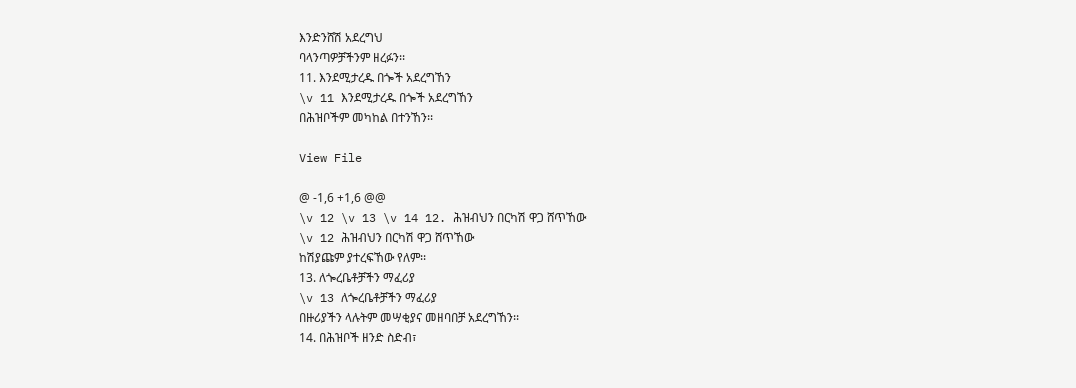እንድንሸሽ አደረግህ
ባላንጣዎቻችንም ዘረፉን፡፡
11. እንደሚታረዱ በጐች አደረግኸን
\v 11 እንደሚታረዱ በጐች አደረግኸን
በሕዝቦችም መካከል በተንኸን፡፡

View File

@ -1,6 +1,6 @@
\v 12 \v 13 \v 14 12. ሕዝብህን በርካሽ ዋጋ ሸጥኸው
\v 12 ሕዝብህን በርካሽ ዋጋ ሸጥኸው
ከሽያጩም ያተረፍኸው የለም፡፡
13. ለጐረቤቶቻችን ማፈሪያ
\v 13 ለጐረቤቶቻችን ማፈሪያ
በዙሪያችን ላሉትም መሣቂያና መዘባበቻ አደረግኸን፡፡
14. በሕዝቦች ዘንድ ስድብ፣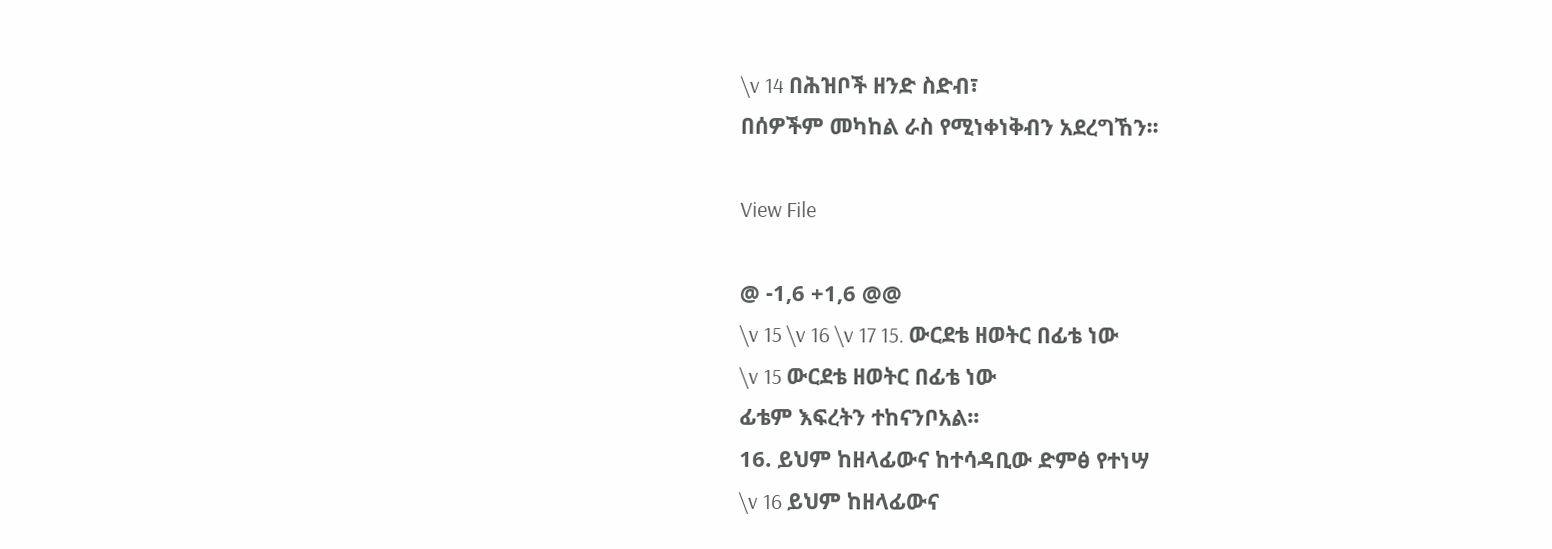\v 14 በሕዝቦች ዘንድ ስድብ፣
በሰዎችም መካከል ራስ የሚነቀነቅብን አደረግኸን፡፡

View File

@ -1,6 +1,6 @@
\v 15 \v 16 \v 17 15. ውርደቴ ዘወትር በፊቴ ነው
\v 15 ውርደቴ ዘወትር በፊቴ ነው
ፊቴም እፍረትን ተከናንቦአል፡፡
16. ይህም ከዘላፊውና ከተሳዳቢው ድምፅ የተነሣ
\v 16 ይህም ከዘላፊውና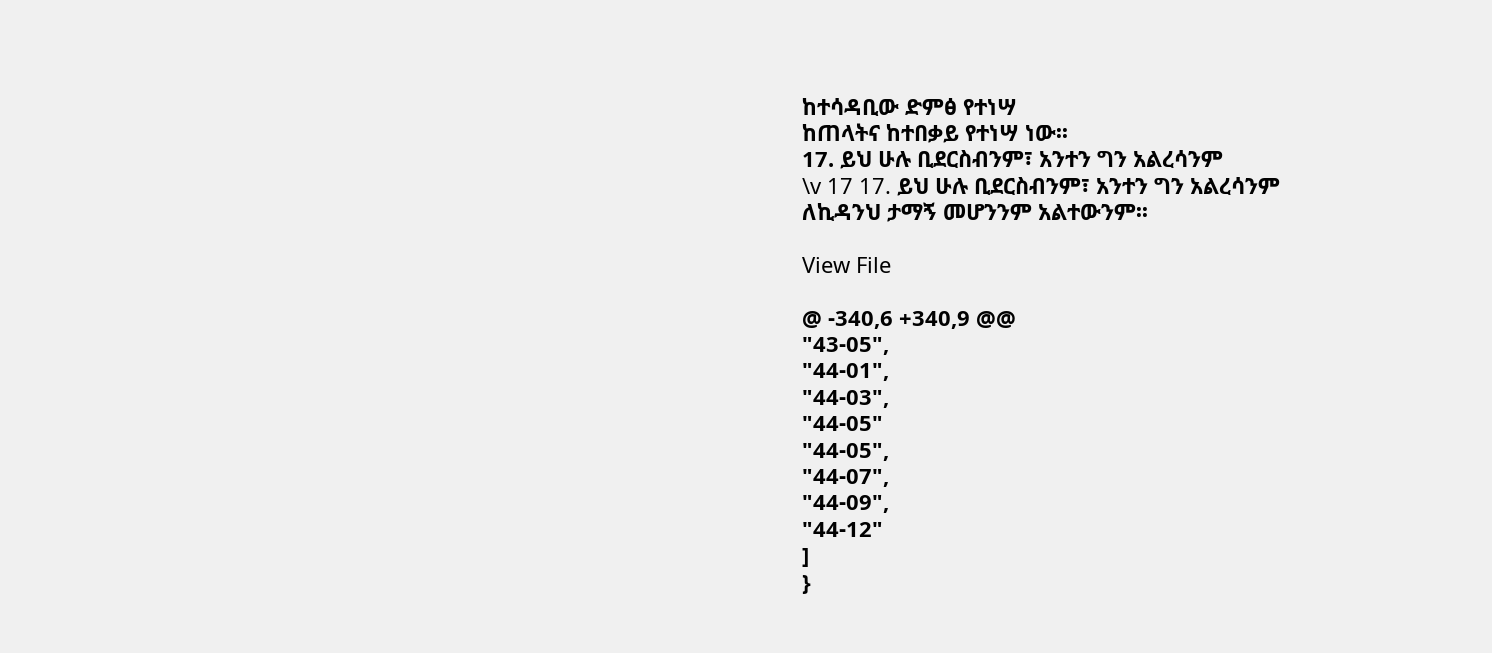ከተሳዳቢው ድምፅ የተነሣ
ከጠላትና ከተበቃይ የተነሣ ነው፡፡
17. ይህ ሁሉ ቢደርስብንም፣ አንተን ግን አልረሳንም
\v 17 17. ይህ ሁሉ ቢደርስብንም፣ አንተን ግን አልረሳንም
ለኪዳንህ ታማኝ መሆንንም አልተውንም፡፡

View File

@ -340,6 +340,9 @@
"43-05",
"44-01",
"44-03",
"44-05"
"44-05",
"44-07",
"44-09",
"44-12"
]
}